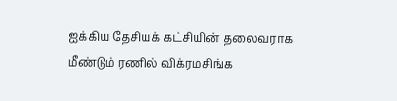ஐக்கிய தேசியக் கட்சியின் தலைவராக மீண்டும் ரணில் விக்ரமசிங்க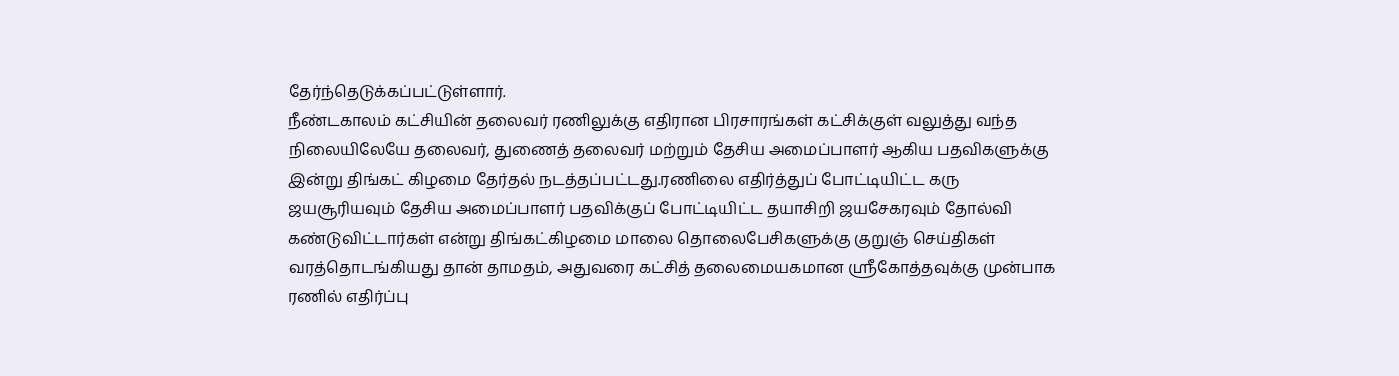தேர்ந்தெடுக்கப்பட்டுள்ளார்.
நீண்டகாலம் கட்சியின் தலைவர் ரணிலுக்கு எதிரான பிரசாரங்கள் கட்சிக்குள் வலுத்து வந்த நிலையிலேயே தலைவர், துணைத் தலைவர் மற்றும் தேசிய அமைப்பாளர் ஆகிய பதவிகளுக்கு இன்று திங்கட் கிழமை தேர்தல் நடத்தப்பட்டது.ரணிலை எதிர்த்துப் போட்டியிட்ட கரு ஜயசூரியவும் தேசிய அமைப்பாளர் பதவிக்குப் போட்டியிட்ட தயாசிறி ஜயசேகரவும் தோல்வி கண்டுவிட்டார்கள் என்று திங்கட்கிழமை மாலை தொலைபேசிகளுக்கு குறுஞ் செய்திகள் வரத்தொடங்கியது தான் தாமதம், அதுவரை கட்சித் தலைமையகமான ஸ்ரீகோத்தவுக்கு முன்பாக ரணில் எதிர்ப்பு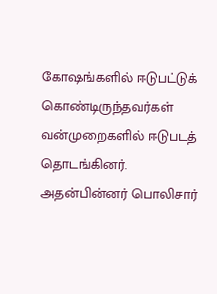கோஷங்களில் ஈடுபட்டுக் கொண்டிருந்தவர்கள் வன்முறைகளில் ஈடுபடத் தொடங்கினர்.
அதன்பின்னர் பொலிசார்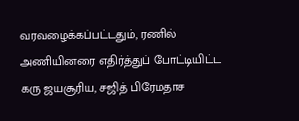வரவழைக்கப்பட்டதும், ரணில் அணியினரை எதிர்த்துப் போட்டியிட்ட கரு ஜயசூரிய, சஜித் பிரேமதாச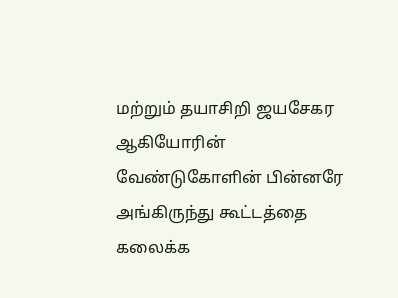மற்றும் தயாசிறி ஜயசேகர ஆகியோரின் வேண்டுகோளின் பின்னரே அங்கிருந்து கூட்டத்தை கலைக்க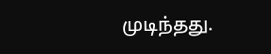முடிந்தது.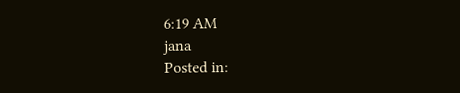6:19 AM
jana
Posted in: